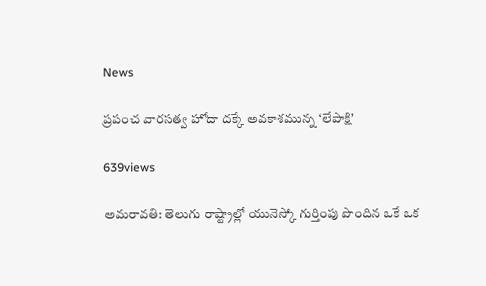News

ప్రపంచ వారసత్వ హోదా దక్కే అవకాశమున్న ‘లేపాక్షి’

639views

అమ‌రావ‌తి: తెలుగు రాష్ట్రాల్లో యునెస్కో గుర్తింపు పొందిన ఒకే ఒక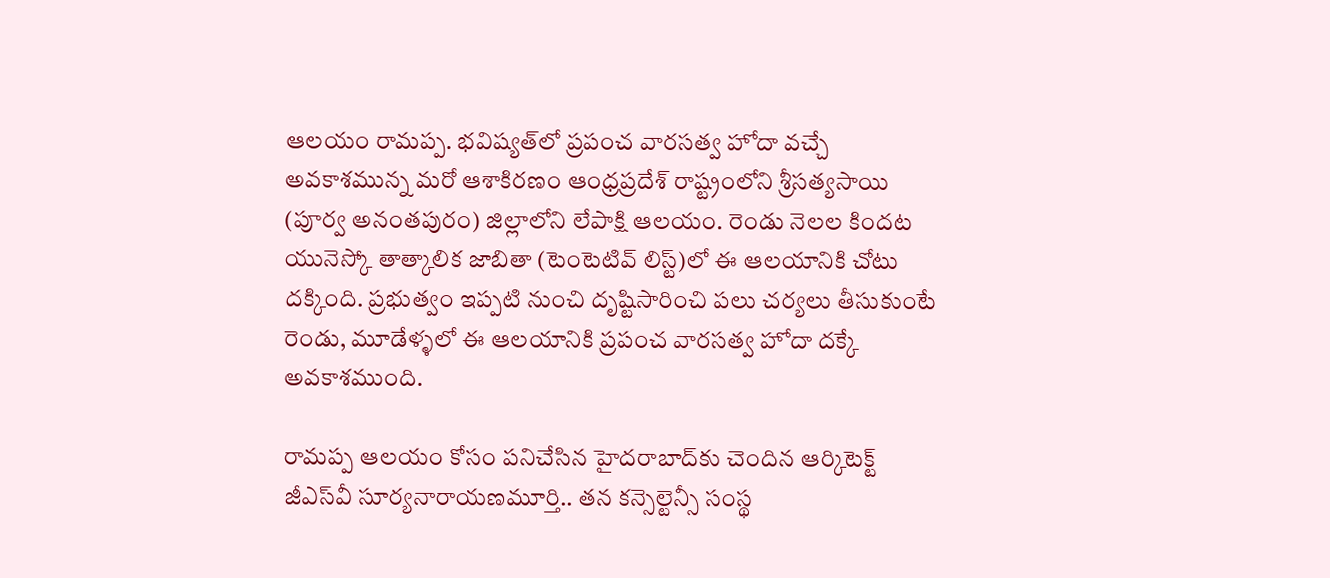ఆలయం రామప్ప. భవిష్యత్‌లో ప్రపంచ వారసత్వ హోదా వచ్చే అవకాశమున్న మరో ఆశాకిరణం ఆంధ్రప్రదేశ్‌ రాష్ట్రంలోని శ్రీసత్యసాయి (పూర్వ అనంతపురం) జిల్లాలోని లేపాక్షి ఆలయం. రెండు నెలల కిందట యునెస్కో తాత్కాలిక జాబితా (టెంటెటివ్‌ లిస్ట్‌)లో ఈ ఆలయానికి చోటు దక్కింది. ప్రభుత్వం ఇప్పటి నుంచి దృష్టిసారించి పలు చర్యలు తీసుకుంటే రెండు, మూడేళ్ళ‌లో ఈ ఆలయానికి ప్రపంచ వారసత్వ హోదా దక్కే అవకాశముంది.

రామప్ప ఆలయం కోసం పనిచేసిన హైదరాబాద్‌కు చెందిన ఆర్కిటెక్ట్‌ జీఎస్‌వీ సూర్యనారాయణమూర్తి.. తన కన్సెల్టెన్సీ సంస్థ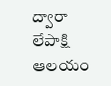ద్వారా లేపాక్షి ఆలయం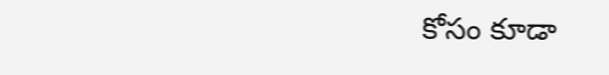కోసం కూడా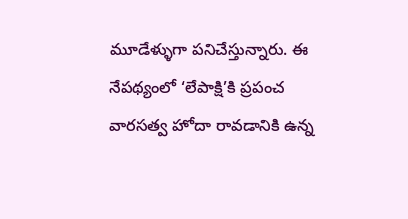మూడేళ్ళుగా పనిచేస్తున్నారు. ఈ నేపథ్యంలో ‘లేపాక్షి’కి ప్రపంచ వారసత్వ హోదా రావడానికి ఉన్న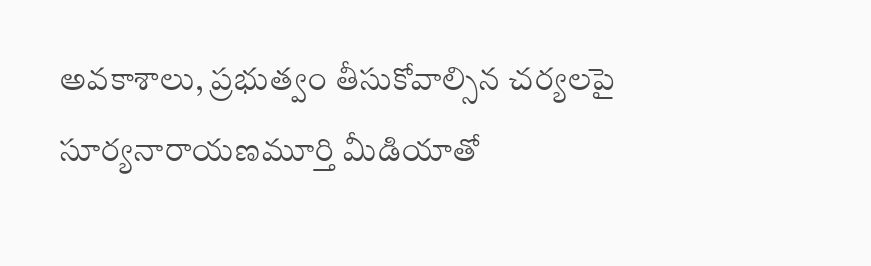అవకాశాలు, ప్రభుత్వం తీసుకోవాల్సిన చర్యలపై సూర్యనారాయణమూర్తి మీడియాతో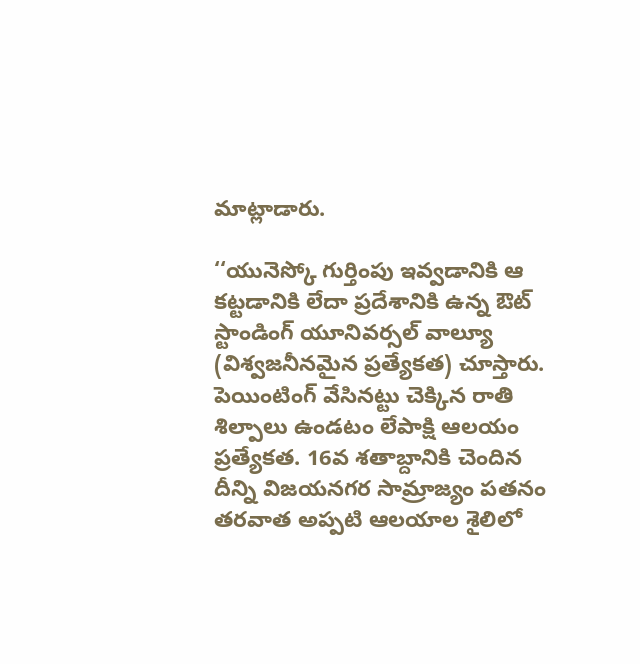మాట్లాడారు.

‘‘యునెస్కో గుర్తింపు ఇవ్వడానికి ఆ కట్టడానికి లేదా ప్రదేశానికి ఉన్న ఔట్‌ స్టాండింగ్‌ యూనివర్సల్‌ వాల్యూ (విశ్వజనీనమైన ప్రత్యేకత) చూస్తారు. పెయింటింగ్‌ వేసినట్టు చెక్కిన రాతి శిల్పాలు ఉండటం లేపాక్షి ఆలయం ప్రత్యేకత. 16వ శతాబ్దానికి చెందిన దీన్ని విజయనగర సామ్రాజ్యం పతనం తరవాత అప్పటి ఆలయాల శైలిలో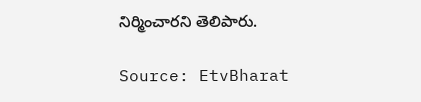నిర్మించారని తెలిపారు.

Source: EtvBharat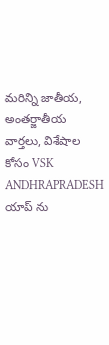మరిన్ని జాతీయ, అంతర్జాతీయ వార్తలు, విశేషాల కోసం VSK ANDHRAPRADESH యాప్ ను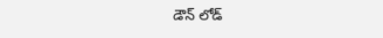డౌన్ లోడ్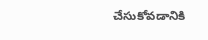చేసుకోవడానికి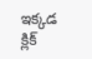ఇక్కడ క్లిక్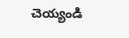చెయ్యండి